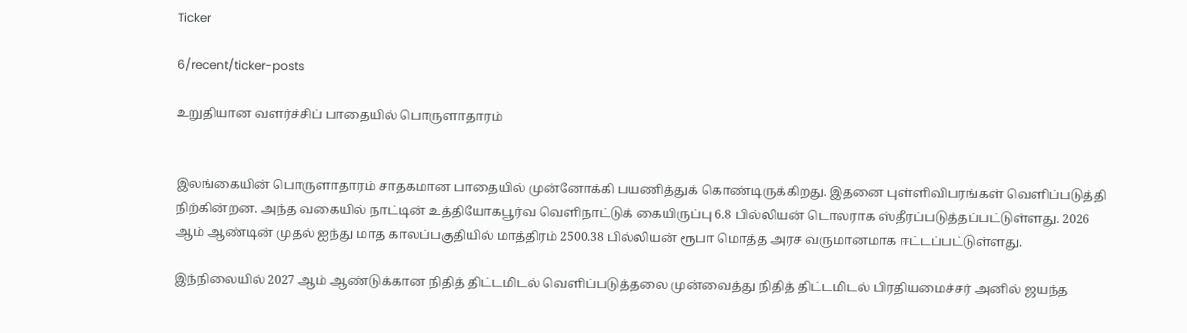Ticker

6/recent/ticker-posts

உறுதியான வளர்ச்சிப் பாதையில் பொருளாதாரம்


இலங்கையின் பொருளாதாரம் சாதகமான பாதையில் முன்னோக்கி பயணித்துக் கொண்டிருக்கிறது. இதனை புள்ளிவிபரங்கள் வெளிப்படுத்தி நிற்கின்றன. அந்த வகையில் நாட்டின் உத்தியோகபூர்வ வெளிநாட்டுக் கையிருப்பு 6.8 பில்லியன் டொலராக ஸ்தீரப்படுத்தப்பட்டுள்ளது. 2026 ஆம் ஆண்டின் முதல் ஐந்து மாத காலப்பகுதியில் மாத்திரம் 2500.38 பில்லியன் ரூபா மொத்த அரச வருமானமாக ஈட்டப்பட்டுள்ளது.

இந்நிலையில் 2027 ஆம் ஆண்டுக்கான நிதித் திட்டமிடல் வெளிப்படுத்தலை முன்வைத்து நிதித் திட்டமிடல் பிரதியமைச்சர் அனில் ஜயந்த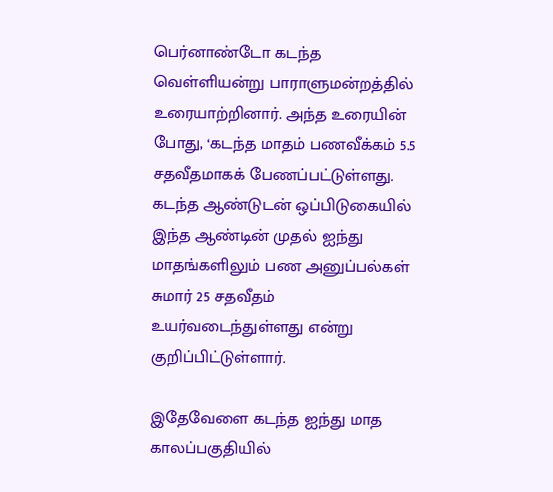பெர்னாண்டோ கடந்த வெள்ளியன்று பாராளுமன்றத்தில் உரையாற்றினார். அந்த உரையின் போது, ‘கடந்த மாதம் பணவீக்கம் 5.5 சதவீதமாகக் பேணப்பட்டுள்ளது. கடந்த ஆண்டுடன் ஒப்பிடுகையில் இந்த ஆண்டின் முதல் ஐந்து மாதங்களிலும் பண அனுப்பல்கள் சுமார் 25 சதவீதம் உயர்வடைந்துள்ளது என்று குறிப்பிட்டுள்ளார்.

இதேவேளை கடந்த ஐந்து மாத காலப்பகுதியில்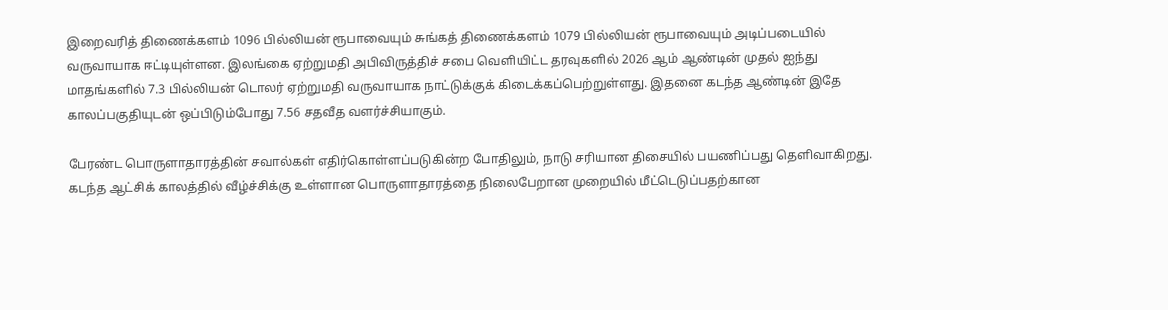இறைவரித் திணைக்களம் 1096 பில்லியன் ரூபாவையும் சுங்கத் திணைக்களம் 1079 பில்லியன் ரூபாவையும் அடிப்படையில் வருவாயாக ஈட்டியுள்ளன. இலங்கை ஏற்றுமதி அபிவிருத்திச் சபை வெளியிட்ட தரவுகளில் 2026 ஆம் ஆண்டின் முதல் ஐந்து மாதங்களில் 7.3 பில்லியன் டொலர் ஏற்றுமதி வருவாயாக நாட்டுக்குக் கிடைக்கப்பெற்றுள்ளது. இதனை கடந்த ஆண்டின் இதே காலப்பகுதியுடன் ஒப்பிடும்போது 7.56 சதவீத வளர்ச்சியாகும்.

பேரண்ட பொருளாதாரத்தின் சவால்கள் எதிர்கொள்ளப்படுகின்ற போதிலும், நாடு சரியான திசையில் பயணிப்பது தெளிவாகிறது. கடந்த ஆட்சிக் காலத்தில் வீழ்ச்சிக்கு உள்ளான பொருளாதாரத்தை நிலைபேறான முறையில் மீட்டெடுப்பதற்கான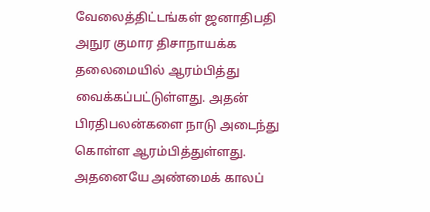வேலைத்திட்டங்கள் ஜனாதிபதி அநுர குமார திசாநாயக்க தலைமையில் ஆரம்பித்து வைக்கப்பட்டுள்ளது. அதன் பிரதிபலன்களை நாடு அடைந்து கொள்ள ஆரம்பித்துள்ளது. அதனையே அண்மைக் காலப்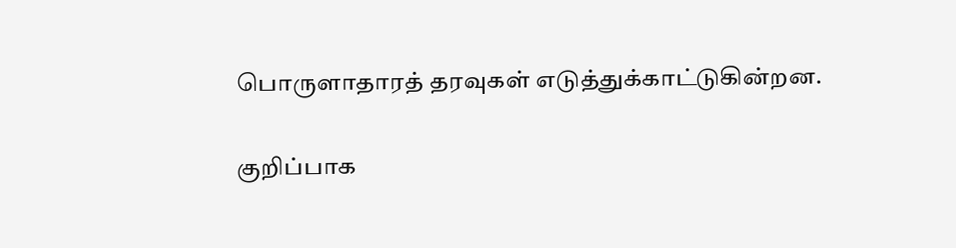பொருளாதாரத் தரவுகள் எடுத்துக்காட்டுகின்றன.

குறிப்பாக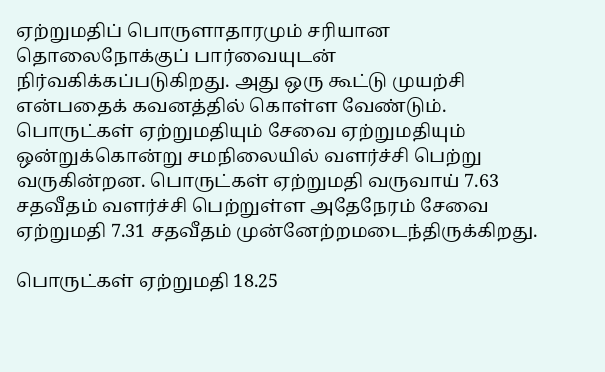ஏற்றுமதிப் பொருளாதாரமும் சரியான தொலைநோக்குப் பார்வையுடன் நிர்வகிக்கப்படுகிறது. அது ஒரு கூட்டு முயற்சி என்பதைக் கவனத்தில் கொள்ள வேண்டும். பொருட்கள் ஏற்றுமதியும் சேவை ஏற்றுமதியும் ஒன்றுக்கொன்று சமநிலையில் வளர்ச்சி பெற்று வருகின்றன. பொருட்கள் ஏற்றுமதி வருவாய் 7.63 சதவீதம் வளர்ச்சி பெற்றுள்ள அதேநேரம் சேவை ஏற்றுமதி 7.31 சதவீதம் முன்னேற்றமடைந்திருக்கிறது.

பொருட்கள் ஏற்றுமதி 18.25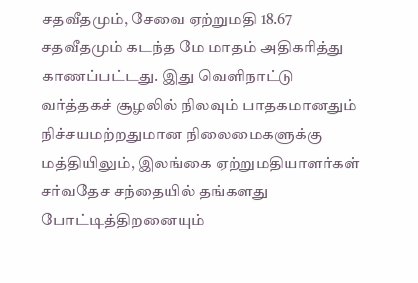சதவீதமும், சேவை ஏற்றுமதி 18.67 சதவீதமும் கடந்த மே மாதம் அதிகரித்து காணப்பட்டது. இது வெளிநாட்டு வர்த்தகச் சூழலில் நிலவும் பாதகமானதும் நிச்சயமற்றதுமான நிலைமைகளுக்கு மத்தியிலும், இலங்கை ஏற்றுமதியாளர்கள் சர்வதேச சந்தையில் தங்களது போட்டித்திறனையும்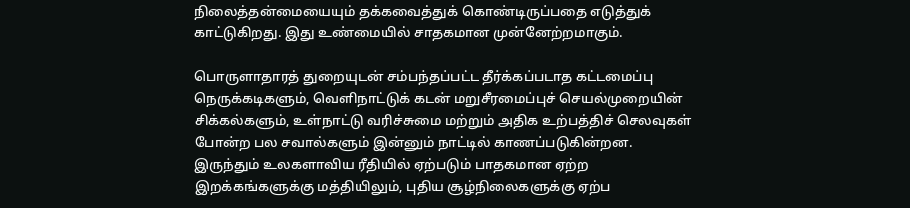நிலைத்தன்மையையும் தக்கவைத்துக் கொண்டிருப்பதை எடுத்துக் காட்டுகிறது. இது உண்மையில் சாதகமான முன்னேற்றமாகும்.

பொருளாதாரத் துறையுடன் சம்பந்தப்பட்ட தீர்க்கப்படாத கட்டமைப்பு நெருக்கடிகளும், வெளிநாட்டுக் கடன் மறுசீரமைப்புச் செயல்முறையின் சிக்கல்களும், உள்நாட்டு வரிச்சுமை மற்றும் அதிக உற்பத்திச் செலவுகள் போன்ற பல சவால்களும் இன்னும் நாட்டில் காணப்படுகின்றன. இருந்தும் உலகளாவிய ரீதியில் ஏற்படும் பாதகமான ஏற்ற இறக்கங்களுக்கு மத்தியிலும், புதிய சூழ்நிலைகளுக்கு ஏற்ப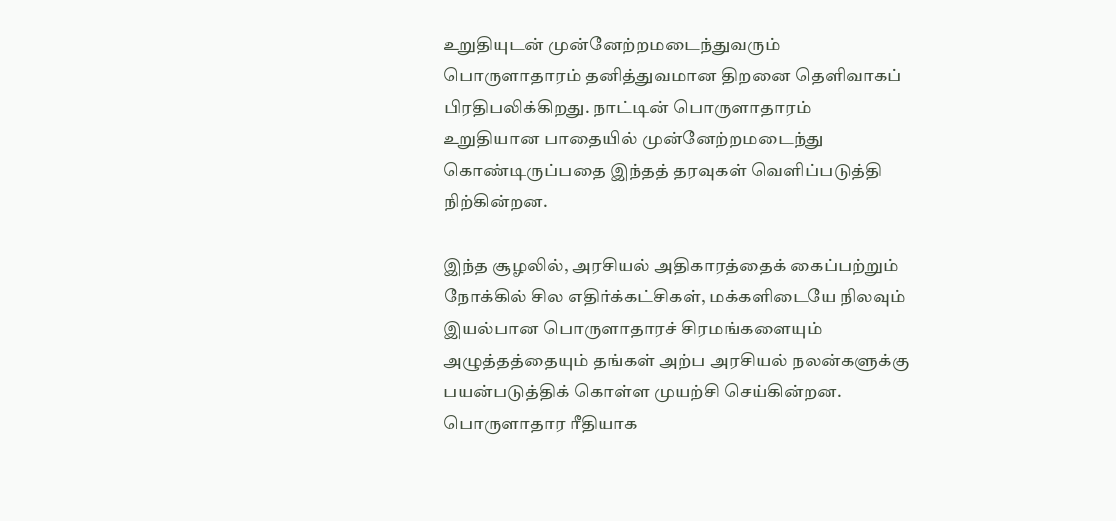உறுதியுடன் முன்னேற்றமடைந்துவரும் பொருளாதாரம் தனித்துவமான திறனை தெளிவாகப் பிரதிபலிக்கிறது. நாட்டின் பொருளாதாரம் உறுதியான பாதையில் முன்னேற்றமடைந்து கொண்டிருப்பதை இந்தத் தரவுகள் வெளிப்படுத்தி நிற்கின்றன.

இந்த சூழலில், அரசியல் அதிகாரத்தைக் கைப்பற்றும் நோக்கில் சில எதிர்க்கட்சிகள், மக்களிடையே நிலவும் இயல்பான பொருளாதாரச் சிரமங்களையும் அழுத்தத்தையும் தங்கள் அற்ப அரசியல் நலன்களுக்கு பயன்படுத்திக் கொள்ள முயற்சி செய்கின்றன. பொருளாதார ரீதியாக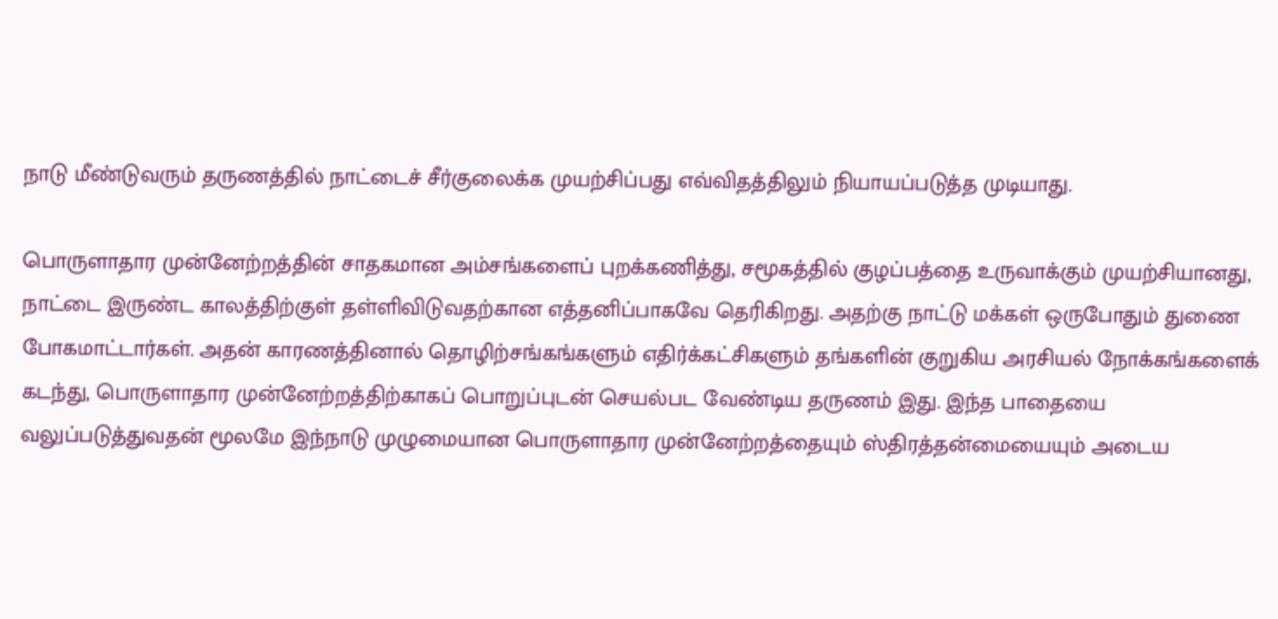நாடு மீண்டுவரும் தருணத்தில் நாட்டைச் சீர்குலைக்க முயற்சிப்பது எவ்விதத்திலும் நியாயப்படுத்த முடியாது.

பொருளாதார முன்னேற்றத்தின் சாதகமான அம்சங்களைப் புறக்கணித்து, சமூகத்தில் குழப்பத்தை உருவாக்கும் முயற்சியானது, நாட்டை இருண்ட காலத்திற்குள் தள்ளிவிடுவதற்கான எத்தனிப்பாகவே தெரிகிறது. அதற்கு நாட்டு மக்கள் ஒருபோதும் துணை போகமாட்டார்கள். அதன் காரணத்தினால் தொழிற்சங்கங்களும் எதிர்க்கட்சிகளும் தங்களின் குறுகிய அரசியல் நோக்கங்களைக் கடந்து, பொருளாதார முன்னேற்றத்திற்காகப் பொறுப்புடன் செயல்பட வேண்டிய தருணம் இது. இந்த பாதையை வலுப்படுத்துவதன் மூலமே இந்நாடு முழுமையான பொருளாதார முன்னேற்றத்தையும் ஸ்திரத்தன்மையையும் அடைய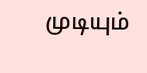முடியும்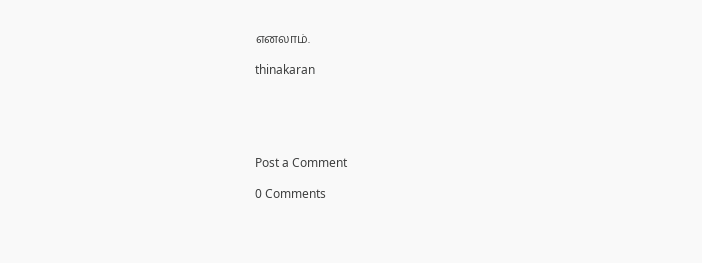எனலாம்.

thinakaran





Post a Comment

0 Comments